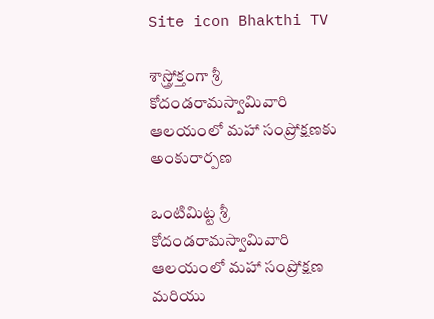Site icon Bhakthi TV

శాస్త్రోక్తంగా శ్రీ కోదండ‌రామ‌స్వామివారి ఆల‌యంలో మహా సంప్రోక్ష‌ణకు అంకురార్ప‌ణ‌

ఒంటిమిట్ట శ్రీ కోదండ‌రామ‌స్వామివారి ఆల‌యంలో మహా సంప్రోక్ష‌ణ మ‌రియు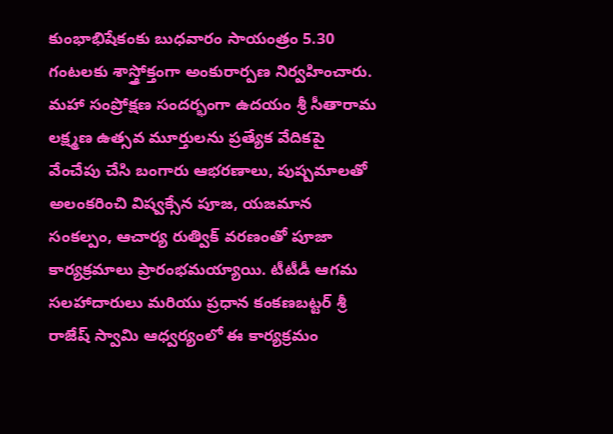కుంభాభిషేకంకు బుధ‌వారం సాయంత్రం 5.30 గంట‌ల‌కు శాస్త్రోక్తంగా అంకురార్ప‌ణ నిర్వహించారు. మహా సంప్రోక్షణ సందర్భంగా ఉద‌యం శ్రీ సీతారామ లక్ష్మణ ఉత్సవ మూర్తులను ప్రత్యేక వేదికపై వేంచేపు చేసి బంగారు ఆభరణాలు, పుష్పమాలతో అలంకరించి విష్వ‌క్సేన పూజ, యజమాన సంకల్పం, ఆచార్య రుత్విక్ వర‌ణంతో పూజా కార్యక్రమాలు ప్రారంభమయ్యాయి. టీటీడీ ఆగమ సలహాదారులు మ‌రియు ప్రధాన కంక‌ణ‌బ‌ట్ట‌ర్‌ శ్రీ రాజేష్ స్వామి ఆధ్వ‌ర్యంలో ఈ కార్య‌క్ర‌మం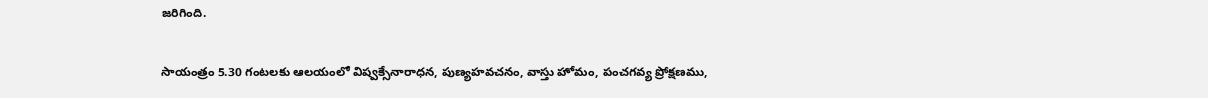జ‌రిగింది.

సాయంత్రం 5.30 గంట‌ల‌కు ఆలయంలో విష్వక్సేనారాధన, పుణ్యహవచనం, వాస్తు హోమం, పంచగవ్య ప్రోక్షణము,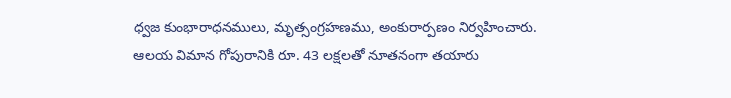ధ్వజ కుంభారాధనములు, మృత్సంగ్రహణము, అంకురార్పణం నిర్వ‌హించారు. ఆల‌య విమాన గోపురానికి రూ. 43 లక్షలతో నూత‌నంగా త‌యారు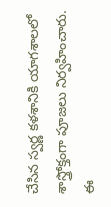చేసిన స్వర్ణ కళశానికి యాగ‌శాల‌లో శాస్త్రోక్తంగా పూజలు నిర్వ‌హించారు. ఈ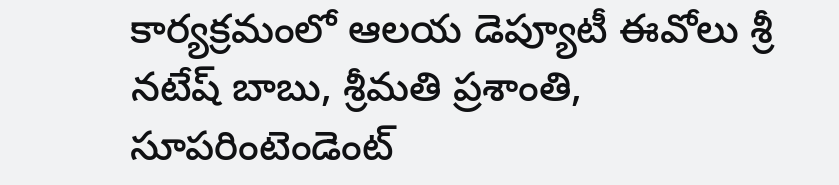కార్య‌క్ర‌మంలో ఆల‌య డెప్యూటీ ఈవోలు శ్రీ న‌టేష్ బాబు, శ్రీ‌మ‌తి ప్ర‌శాంతి, సూపరింటెండెంట్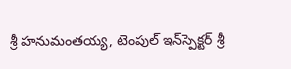శ్రీ హ‌నుమంత‌య్య‌, టెంపుల్‌ ఇన్‌స్పెక్టర్ శ్రీ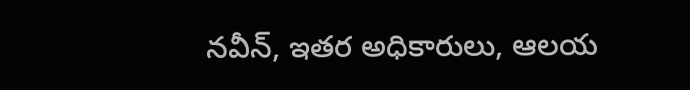న‌వీన్‌, ఇత‌ర అధికారులు, ఆల‌య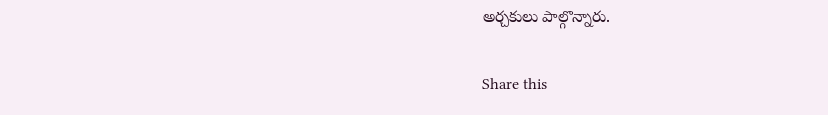అర్చ‌కులు పాల్గొన్నారు.

Share this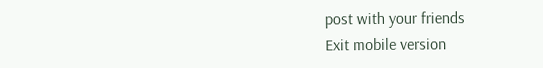post with your friends
Exit mobile version